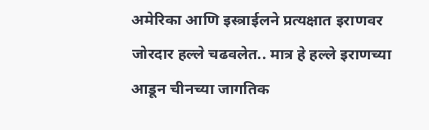अमेरिका आणि इस्त्राईलने प्रत्यक्षात इराणवर जोरदार हल्ले चढवलेत.. मात्र हे हल्ले इराणच्या आडून चीनच्या जागतिक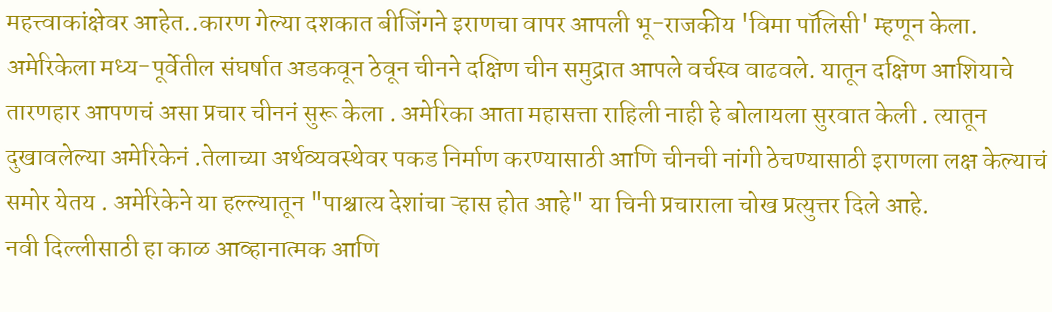महत्त्वाकांक्षेवर आहेत..कारण गेल्या दशकात बीजिंगने इराणचा वापर आपली भू-राजकीय 'विमा पॉलिसी' म्हणून केला. अमेरिकेला मध्य-पूर्वेतील संघर्षात अडकवून ठेवून चीनने दक्षिण चीन समुद्रात आपले वर्चस्व वाढवले. यातून दक्षिण आशियाचे तारणहार आपणचं असा प्रचार चीननं सुरू केला . अमेरिका आता महासत्ता राहिली नाही हे बोलायला सुरवात केली . त्यातून दुखावलेल्या अमेरिकेनं .तेलाच्या अर्थव्यवस्थेवर पकड निर्माण करण्यासाठी आणि चीनची नांगी ठेचण्यासाठी इराणला लक्ष केल्याचं समोर येतय . अमेरिकेने या हल्ल्यातून "पाश्चात्य देशांचा ऱ्हास होत आहे" या चिनी प्रचाराला चोख प्रत्युत्तर दिले आहे.
नवी दिल्लीसाठी हा काळ आव्हानात्मक आणि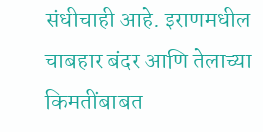संधीचाही आहे. इराणमधील चाबहार बंदर आणि तेलाच्या किमतींबाबत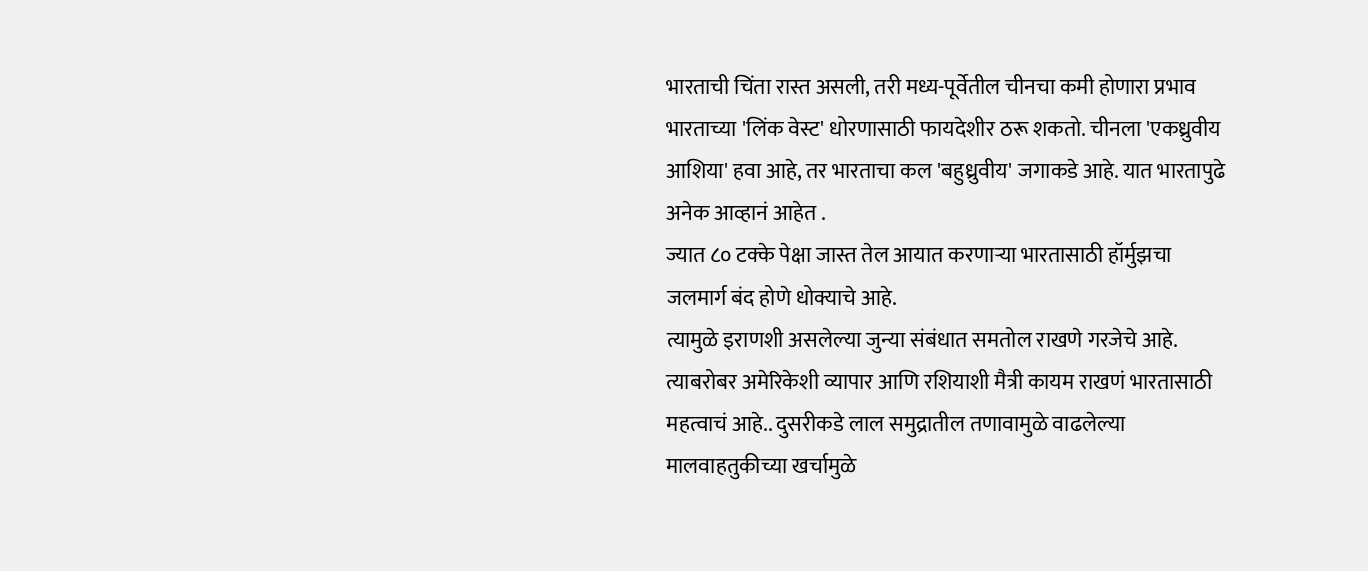भारताची चिंता रास्त असली, तरी मध्य-पूर्वेतील चीनचा कमी होणारा प्रभाव भारताच्या 'लिंक वेस्ट' धोरणासाठी फायदेशीर ठरू शकतो. चीनला 'एकध्रुवीय आशिया' हवा आहे, तर भारताचा कल 'बहुध्रुवीय' जगाकडे आहे. यात भारतापुढे अनेक आव्हानं आहेत .
ज्यात ८० टक्के पेक्षा जास्त तेल आयात करणाऱ्या भारतासाठी हॉर्मुझचा जलमार्ग बंद होणे धोक्याचे आहे.
त्यामुळे इराणशी असलेल्या जुन्या संबंधात समतोल राखणे गरजेचे आहे. त्याबरोबर अमेरिकेशी व्यापार आणि रशियाशी मैत्री कायम राखणं भारतासाठी महत्वाचं आहे.. दुसरीकडे लाल समुद्रातील तणावामुळे वाढलेल्या मालवाहतुकीच्या खर्चामुळे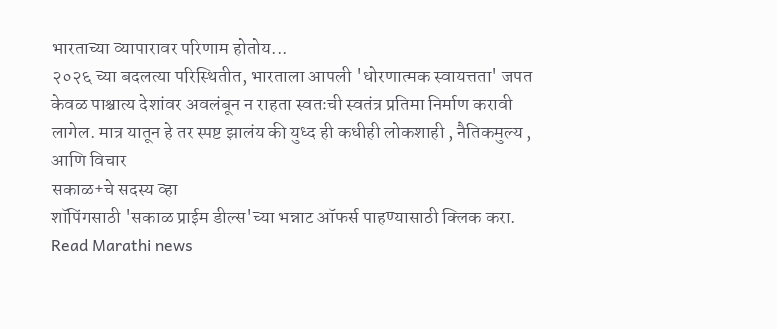भारताच्या व्यापारावर परिणाम होतोय...
२०२६ च्या बदलत्या परिस्थितीत, भारताला आपली 'धोरणात्मक स्वायत्तता' जपत केवळ पाश्चात्य देशांवर अवलंबून न राहता स्वतःची स्वतंत्र प्रतिमा निर्माण करावी लागेल. मात्र यातून हे तर स्पष्ट झालंय की युध्द ही कधीही लोकशाही , नैतिकमुल्य , आणि विचार
सकाळ+चे सदस्य व्हा
शॉपिंगसाठी 'सकाळ प्राईम डील्स'च्या भन्नाट ऑफर्स पाहण्यासाठी क्लिक करा.
Read Marathi news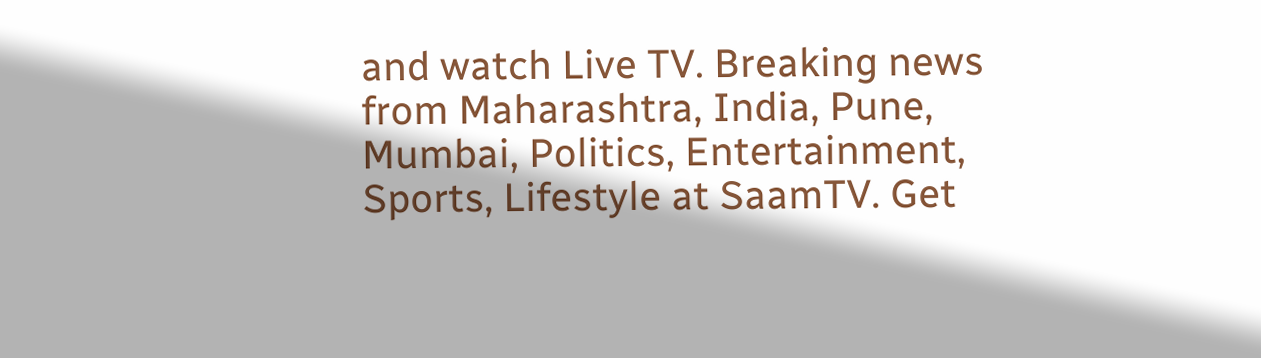and watch Live TV. Breaking news from Maharashtra, India, Pune, Mumbai, Politics, Entertainment, Sports, Lifestyle at SaamTV. Get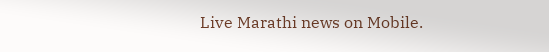Live Marathi news on Mobile.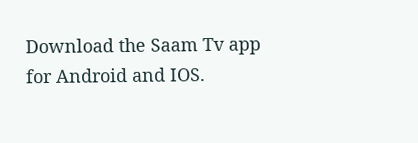Download the Saam Tv app for Android and IOS.